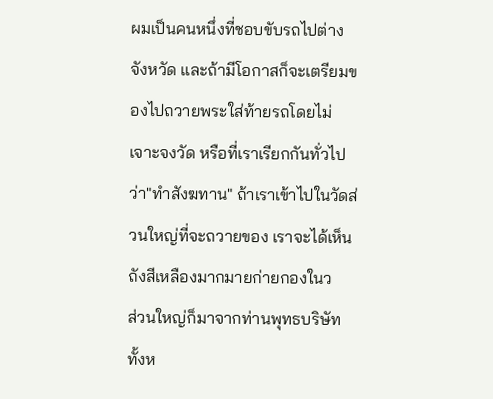ผมเป็นคนหนึ่งที่ชอบขับรถไปต่างจังหวัด และถ้ามีโอกาสก็จะเตรียมของไปถวายพระใส่ท้ายรถโดยไม่เจาะจงวัด หรือที่เราเรียกกันทั่วไปว่า"ทำสังฆทาน" ถ้าเราเข้าไปในวัดส่วนใหญ่ที่จะถวายของ เราจะได้เห็นถังสีเหลืองมากมายก่ายกองในว
ส่วนใหญ่ก็มาจากท่านพุทธบริษัททั้งห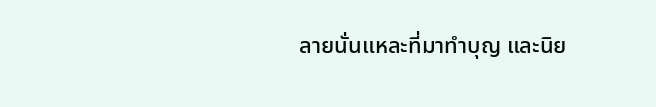ลายนั่นแหละที่มาทำบุญ และนิย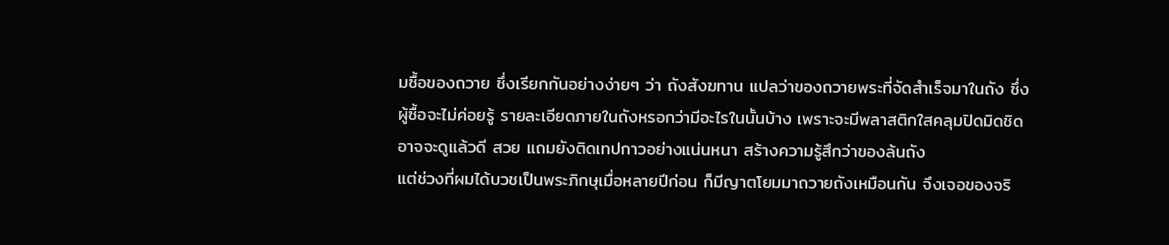มซื้อของถวาย ซึ่งเรียกกันอย่างง่ายๆ ว่า ถังสังฆทาน แปลว่าของถวายพระที่จัดสำเร็จมาในถัง ซึ่งผู้ซื้อจะไม่ค่อยรู้ รายละเอียดภายในถังหรอกว่ามีอะไรในนั้นบ้าง เพราะจะมีพลาสติกใสคลุมปิดมิดชิด อาจจะดูแล้วดี สวย แถมยังติดเทปกาวอย่างแน่นหนา สร้างความรู้สึกว่าของล้นถัง
แต่ช่วงที่ผมได้บวชเป็นพระภิกษุเมื่อหลายปีก่อน ก็มีญาตโยมมาถวายถังเหมือนกัน จึงเจอของจริ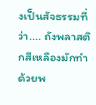งเป็นสัจธรรมที่ว่า.... ถังพลาสติกสีเหลืองมักทำด้วยพ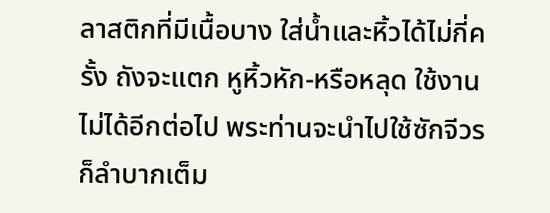ลาสติกที่มีเนื้อบาง ใส่น้ำและหิ้วได้ไม่กี่ครั้ง ถังจะแตก หูหิ้วหัก-หรือหลุด ใช้งานไม่ได้อีกต่อไป พระท่านจะนำไปใช้ซักจีวรก็ลำบากเต็ม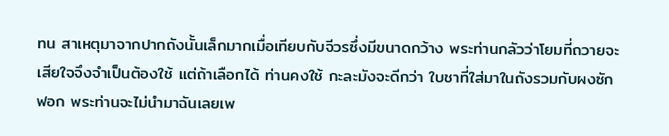ทน สาเหตุมาจากปากถังนั้นเล็กมากเมื่อเทียบกับจีวรซึ่งมีขนาดกว้าง พระท่านกลัวว่าโยมที่ถวายจะเสียใจจึงจำเป็นต้องใช้ แต่ถ้าเลือกได้ ท่านคงใช้ กะละมังจะดีกว่า ใบชาที่ใส่มาในถังรวมกับผงซักฟอก พระท่านจะไม่นำมาฉันเลยเพ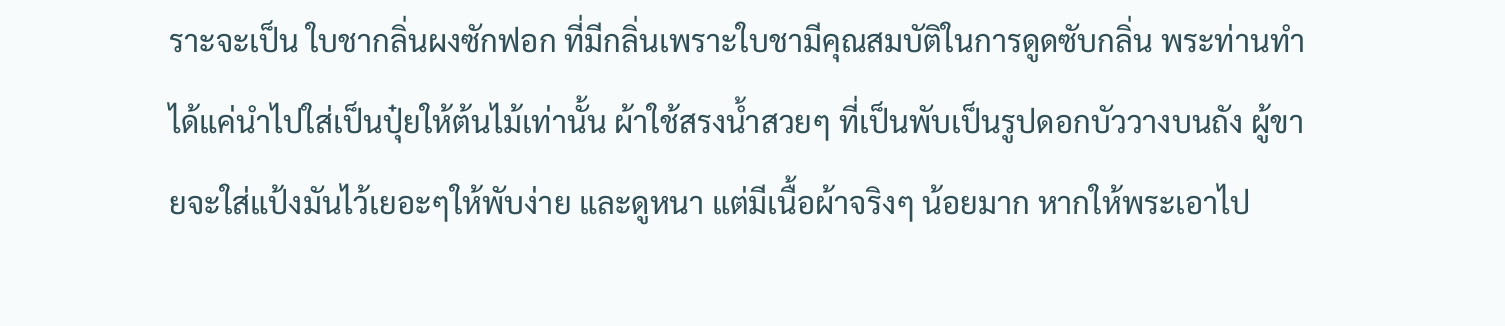ราะจะเป็น ใบชากลิ่นผงซักฟอก ที่มีกลิ่นเพราะใบชามีคุณสมบัติในการดูดซับกลิ่น พระท่านทำได้แค่นำไปใส่เป็นปุ๋ยให้ต้นไม้เท่านั้น ผ้าใช้สรงน้ำสวยๆ ที่เป็นพับเป็นรูปดอกบัววางบนถัง ผู้ขายจะใส่แป้งมันไว้เยอะๆให้พับง่าย และดูหนา แต่มีเนื้อผ้าจริงๆ น้อยมาก หากให้พระเอาไป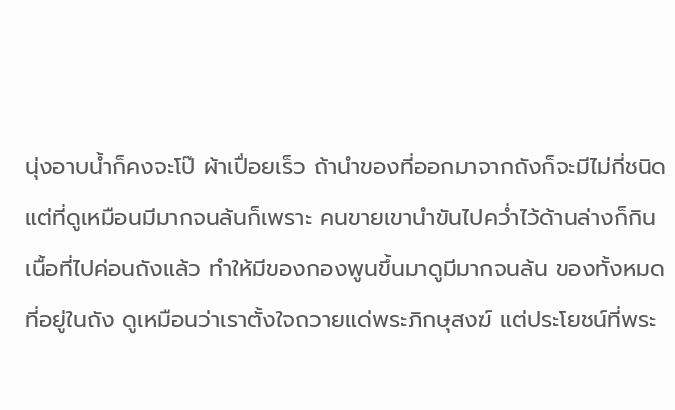นุ่งอาบน้ำก็คงจะโป๊ ผ้าเปื่อยเร็ว ถ้านำของที่ออกมาจากถังก็จะมีไม่กี่ชนิด แต่ที่ดูเหมือนมีมากจนล้นก็เพราะ คนขายเขานำขันไปคว่ำไว้ด้านล่างก็กินเนื้อที่ไปค่อนถังแล้ว ทำให้มีของกองพูนขึ้นมาดูมีมากจนล้น ของทั้งหมดที่อยู่ในถัง ดูเหมือนว่าเราตั้งใจถวายแด่พระภิกษุสงฆ์ แต่ประโยชน์ที่พระ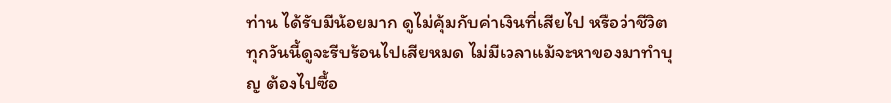ท่าน ได้รับมีน้อยมาก ดูไม่คุ้มกับค่าเงินที่เสียไป หรือว่าชีวิตทุกวันนี้ดูจะรีบร้อนไปเสียหมด ไม่มีเวลาแม้จะหาของมาทำบุญ ต้องไปซื้อ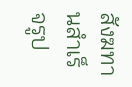สังฆทานสำเร็จรูป